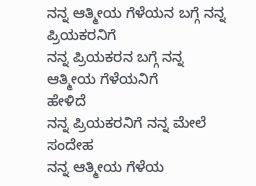ನನ್ನ ಆತ್ಮೀಯ ಗೆಳೆಯನ ಬಗ್ಗೆ ನನ್ನ ಪ್ರಿಯಕರನಿಗೆ
ನನ್ನ ಪ್ರಿಯಕರನ ಬಗ್ಗೆ ನನ್ನ ಆತ್ಮೀಯ ಗೆಳೆಯನಿಗೆ
ಹೇಳಿದೆ
ನನ್ನ ಪ್ರಿಯಕರನಿಗೆ ನನ್ನ ಮೇಲೆ ಸಂದೇಹ
ನನ್ನ ಆತ್ಮೀಯ ಗೆಳೆಯ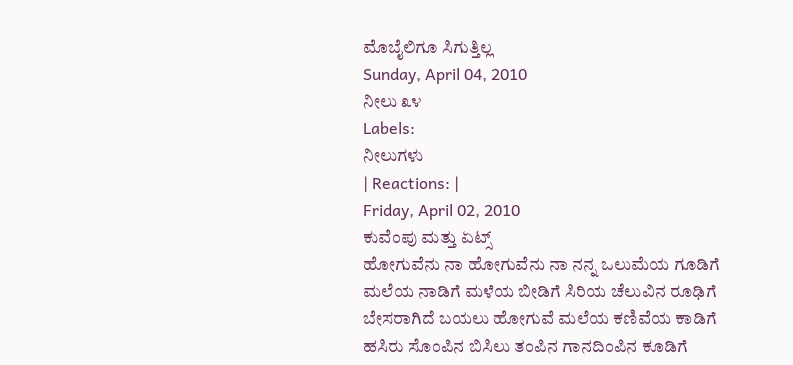ಮೊಬೈಲಿಗೂ ಸಿಗುತ್ತಿಲ್ಲ
Sunday, April 04, 2010
ನೀಲು ೩೪
Labels:
ನೀಲುಗಳು
| Reactions: |
Friday, April 02, 2010
ಕುವೆಂಪು ಮತ್ತು ಏಟ್ಸ್
ಹೋಗುವೆನು ನಾ ಹೋಗುವೆನು ನಾ ನನ್ನ ಒಲುಮೆಯ ಗೂಡಿಗೆ
ಮಲೆಯ ನಾಡಿಗೆ ಮಳೆಯ ಬೀಡಿಗೆ ಸಿರಿಯ ಚೆಲುವಿನ ರೂಢಿಗೆ
ಬೇಸರಾಗಿದೆ ಬಯಲು ಹೋಗುವೆ ಮಲೆಯ ಕಣಿವೆಯ ಕಾಡಿಗೆ
ಹಸಿರು ಸೊಂಪಿನ ಬಿಸಿಲು ತಂಪಿನ ಗಾನದಿಂಪಿನ ಕೂಡಿಗೆ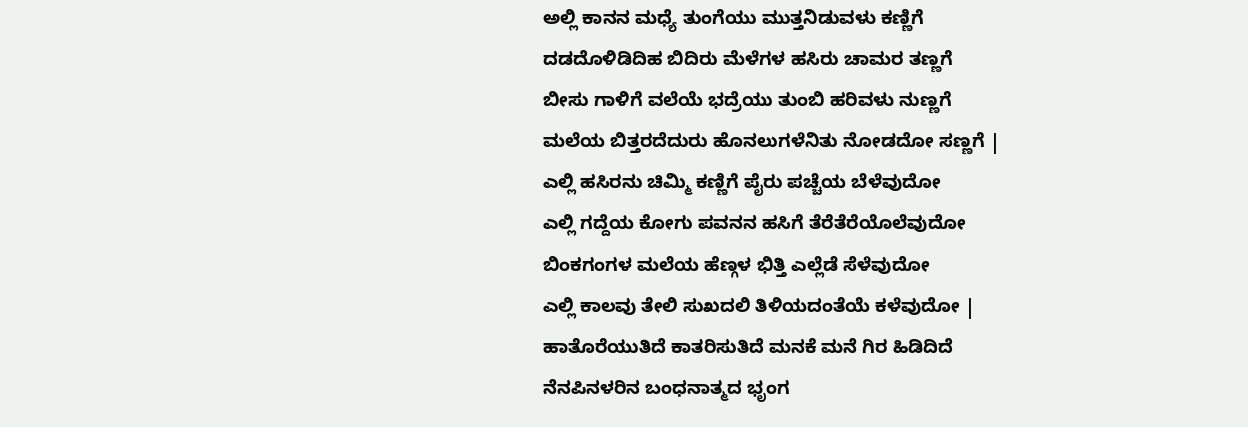ಅಲ್ಲಿ ಕಾನನ ಮಧ್ಯೆ ತುಂಗೆಯು ಮುತ್ತನಿಡುವಳು ಕಣ್ಣಿಗೆ
ದಡದೊಳಿಡಿದಿಹ ಬಿದಿರು ಮೆಳೆಗಳ ಹಸಿರು ಚಾಮರ ತಣ್ಣಗೆ
ಬೀಸು ಗಾಳಿಗೆ ವಲೆಯೆ ಭದ್ರೆಯು ತುಂಬಿ ಹರಿವಳು ನುಣ್ಣಗೆ
ಮಲೆಯ ಬಿತ್ತರದೆದುರು ಹೊನಲುಗಳೆನಿತು ನೋಡದೋ ಸಣ್ಣಗೆ |
ಎಲ್ಲಿ ಹಸಿರನು ಚಿಮ್ಮಿ ಕಣ್ಣಿಗೆ ಪೈರು ಪಚ್ಚೆಯ ಬೆಳೆವುದೋ
ಎಲ್ಲಿ ಗದ್ದೆಯ ಕೋಗು ಪವನನ ಹಸಿಗೆ ತೆರೆತೆರೆಯೊಲೆವುದೋ
ಬಿಂಕಗಂಗಳ ಮಲೆಯ ಹೆಣ್ಗಳ ಭಿತ್ತಿ ಎಲ್ಲೆಡೆ ಸೆಳೆವುದೋ
ಎಲ್ಲಿ ಕಾಲವು ತೇಲಿ ಸುಖದಲಿ ತಿಳಿಯದಂತೆಯೆ ಕಳೆವುದೋ |
ಹಾತೊರೆಯುತಿದೆ ಕಾತರಿಸುತಿದೆ ಮನಕೆ ಮನೆ ಗಿರ ಹಿಡಿದಿದೆ
ನೆನಪಿನಳರಿನ ಬಂಧನಾತ್ಮದ ಭೃಂಗ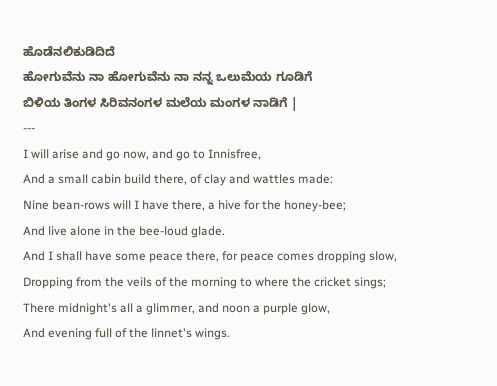ಹೊಡೆನಲಿಕುಡಿದಿದೆ
ಹೋಗುವೆನು ನಾ ಹೋಗುವೆನು ನಾ ನನ್ನ ಒಲುಮೆಯ ಗೂಡಿಗೆ
ಬಿಳಿಯ ತಿಂಗಳ ಸಿರಿವನಂಗಳ ಮಲೆಯ ಮಂಗಳ ನಾಡಿಗೆ |
---
I will arise and go now, and go to Innisfree,
And a small cabin build there, of clay and wattles made:
Nine bean-rows will I have there, a hive for the honey-bee;
And live alone in the bee-loud glade.
And I shall have some peace there, for peace comes dropping slow,
Dropping from the veils of the morning to where the cricket sings;
There midnight's all a glimmer, and noon a purple glow,
And evening full of the linnet's wings.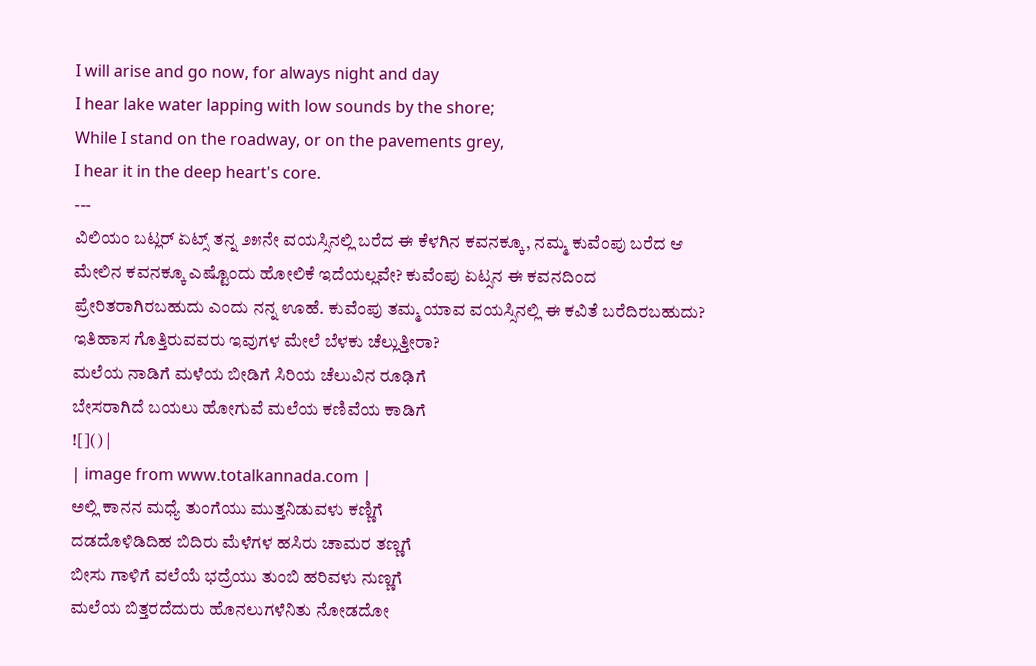I will arise and go now, for always night and day
I hear lake water lapping with low sounds by the shore;
While I stand on the roadway, or on the pavements grey,
I hear it in the deep heart's core.
---
ವಿಲಿಯಂ ಬಟ್ಲರ್ ಏಟ್ಸ್ ತನ್ನ ೨೫ನೇ ವಯಸ್ಸಿನಲ್ಲಿ ಬರೆದ ಈ ಕೆಳಗಿನ ಕವನಕ್ಕೂ, ನಮ್ಮ ಕುವೆಂಪು ಬರೆದ ಆ ಮೇಲಿನ ಕವನಕ್ಕೂ ಎಷ್ಟೊಂದು ಹೋಲಿಕೆ ಇದೆಯಲ್ಲವೇ? ಕುವೆಂಪು ಏಟ್ಸನ ಈ ಕವನದಿಂದ ಪ್ರೇರಿತರಾಗಿರಬಹುದು ಎಂದು ನನ್ನ ಊಹೆ. ಕುವೆಂಪು ತಮ್ಮ ಯಾವ ವಯಸ್ಸಿನಲ್ಲಿ ಈ ಕವಿತೆ ಬರೆದಿರಬಹುದು? ಇತಿಹಾಸ ಗೊತ್ತಿರುವವರು ಇವುಗಳ ಮೇಲೆ ಬೆಳಕು ಚೆಲ್ಲುತ್ತೀರಾ?
ಮಲೆಯ ನಾಡಿಗೆ ಮಳೆಯ ಬೀಡಿಗೆ ಸಿರಿಯ ಚೆಲುವಿನ ರೂಢಿಗೆ
ಬೇಸರಾಗಿದೆ ಬಯಲು ಹೋಗುವೆ ಮಲೆಯ ಕಣಿವೆಯ ಕಾಡಿಗೆ
![]() |
| image from www.totalkannada.com |
ಅಲ್ಲಿ ಕಾನನ ಮಧ್ಯೆ ತುಂಗೆಯು ಮುತ್ತನಿಡುವಳು ಕಣ್ಣಿಗೆ
ದಡದೊಳಿಡಿದಿಹ ಬಿದಿರು ಮೆಳೆಗಳ ಹಸಿರು ಚಾಮರ ತಣ್ಣಗೆ
ಬೀಸು ಗಾಳಿಗೆ ವಲೆಯೆ ಭದ್ರೆಯು ತುಂಬಿ ಹರಿವಳು ನುಣ್ಣಗೆ
ಮಲೆಯ ಬಿತ್ತರದೆದುರು ಹೊನಲುಗಳೆನಿತು ನೋಡದೋ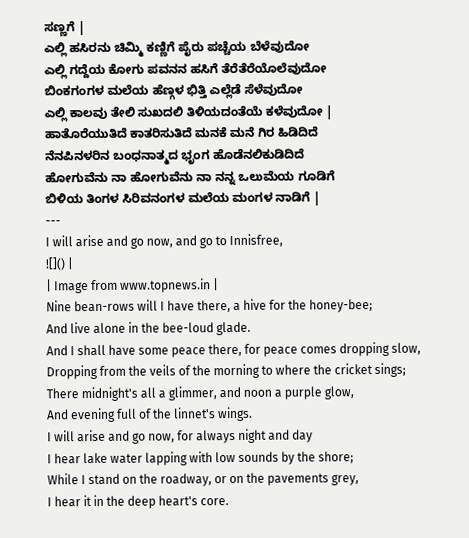ಸಣ್ಣಗೆ |
ಎಲ್ಲಿ ಹಸಿರನು ಚಿಮ್ಮಿ ಕಣ್ಣಿಗೆ ಪೈರು ಪಚ್ಚೆಯ ಬೆಳೆವುದೋ
ಎಲ್ಲಿ ಗದ್ದೆಯ ಕೋಗು ಪವನನ ಹಸಿಗೆ ತೆರೆತೆರೆಯೊಲೆವುದೋ
ಬಿಂಕಗಂಗಳ ಮಲೆಯ ಹೆಣ್ಗಳ ಭಿತ್ತಿ ಎಲ್ಲೆಡೆ ಸೆಳೆವುದೋ
ಎಲ್ಲಿ ಕಾಲವು ತೇಲಿ ಸುಖದಲಿ ತಿಳಿಯದಂತೆಯೆ ಕಳೆವುದೋ |
ಹಾತೊರೆಯುತಿದೆ ಕಾತರಿಸುತಿದೆ ಮನಕೆ ಮನೆ ಗಿರ ಹಿಡಿದಿದೆ
ನೆನಪಿನಳರಿನ ಬಂಧನಾತ್ಮದ ಭೃಂಗ ಹೊಡೆನಲಿಕುಡಿದಿದೆ
ಹೋಗುವೆನು ನಾ ಹೋಗುವೆನು ನಾ ನನ್ನ ಒಲುಮೆಯ ಗೂಡಿಗೆ
ಬಿಳಿಯ ತಿಂಗಳ ಸಿರಿವನಂಗಳ ಮಲೆಯ ಮಂಗಳ ನಾಡಿಗೆ |
---
I will arise and go now, and go to Innisfree,
![]() |
| Image from www.topnews.in |
Nine bean-rows will I have there, a hive for the honey-bee;
And live alone in the bee-loud glade.
And I shall have some peace there, for peace comes dropping slow,
Dropping from the veils of the morning to where the cricket sings;
There midnight's all a glimmer, and noon a purple glow,
And evening full of the linnet's wings.
I will arise and go now, for always night and day
I hear lake water lapping with low sounds by the shore;
While I stand on the roadway, or on the pavements grey,
I hear it in the deep heart's core.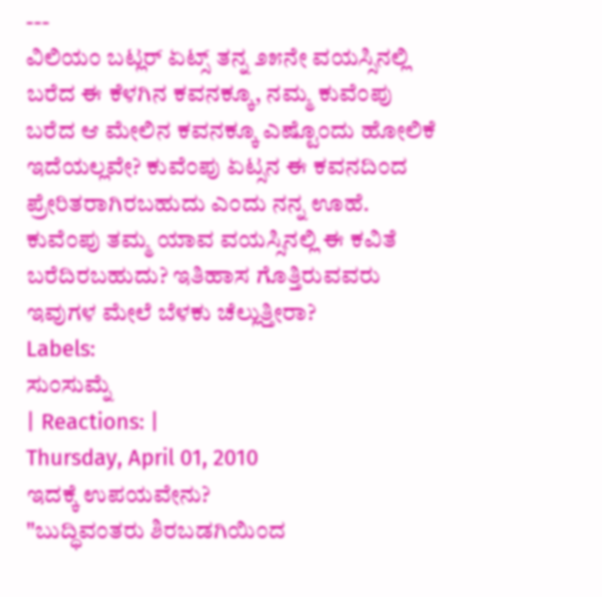---
ವಿಲಿಯಂ ಬಟ್ಲರ್ ಏಟ್ಸ್ ತನ್ನ ೨೫ನೇ ವಯಸ್ಸಿನಲ್ಲಿ ಬರೆದ ಈ ಕೆಳಗಿನ ಕವನಕ್ಕೂ, ನಮ್ಮ ಕುವೆಂಪು ಬರೆದ ಆ ಮೇಲಿನ ಕವನಕ್ಕೂ ಎಷ್ಟೊಂದು ಹೋಲಿಕೆ ಇದೆಯಲ್ಲವೇ? ಕುವೆಂಪು ಏಟ್ಸನ ಈ ಕವನದಿಂದ ಪ್ರೇರಿತರಾಗಿರಬಹುದು ಎಂದು ನನ್ನ ಊಹೆ. ಕುವೆಂಪು ತಮ್ಮ ಯಾವ ವಯಸ್ಸಿನಲ್ಲಿ ಈ ಕವಿತೆ ಬರೆದಿರಬಹುದು? ಇತಿಹಾಸ ಗೊತ್ತಿರುವವರು ಇವುಗಳ ಮೇಲೆ ಬೆಳಕು ಚೆಲ್ಲುತ್ತೀರಾ?
Labels:
ಸುಂಸುಮ್ನೆ
| Reactions: |
Thursday, April 01, 2010
ಇದಕ್ಕೆ ಉಪಯವೇನು?
"ಬುದ್ಧಿವಂತರು ಶಿರಬಡಗಿಯಿಂದ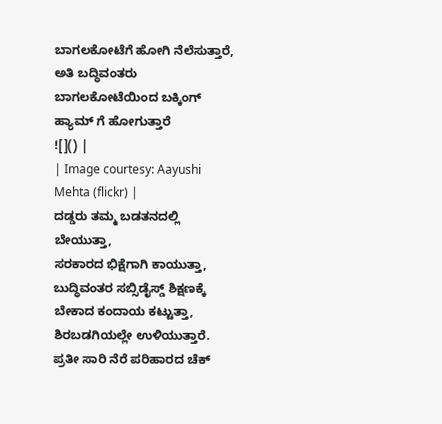ಬಾಗಲಕೋಟೆಗೆ ಹೋಗಿ ನೆಲೆಸುತ್ತಾರೆ,
ಅತಿ ಬದ್ಧಿವಂತರು ಬಾಗಲಕೋಟೆಯಿಂದ ಬಕ್ಕಿಂಗ್ ಹ್ಯಾಮ್ ಗೆ ಹೋಗುತ್ತಾರೆ
![]() |
| Image courtesy: Aayushi Mehta (flickr) |
ದಡ್ಡರು ತಮ್ಮ ಬಡತನದಲ್ಲಿ ಬೇಯುತ್ತಾ,
ಸರಕಾರದ ಭಿಕ್ಷೆಗಾಗಿ ಕಾಯುತ್ತಾ,
ಬುದ್ಧಿವಂತರ ಸಬ್ಸಿಡೈಸ್ಡ್ ಶಿಕ್ಷಣಕ್ಕೆ ಬೇಕಾದ ಕಂದಾಯ ಕಟ್ಟುತ್ತಾ, ಶಿರಬಡಗಿಯಲ್ಲೇ ಉಳಿಯುತ್ತಾರೆ.
ಪ್ರತೀ ಸಾರಿ ನೆರೆ ಪರಿಹಾರದ ಚೆಕ್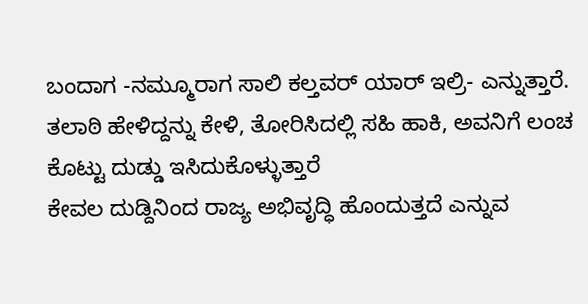ಬಂದಾಗ -ನಮ್ಮೂರಾಗ ಸಾಲಿ ಕಲ್ತವರ್ ಯಾರ್ ಇಲ್ರಿ- ಎನ್ನುತ್ತಾರೆ.
ತಲಾಠಿ ಹೇಳಿದ್ದನ್ನು ಕೇಳಿ, ತೋರಿಸಿದಲ್ಲಿ ಸಹಿ ಹಾಕಿ, ಅವನಿಗೆ ಲಂಚ ಕೊಟ್ಟು ದುಡ್ಡು ಇಸಿದುಕೊಳ್ಳುತ್ತಾರೆ
ಕೇವಲ ದುಡ್ದಿನಿಂದ ರಾಜ್ಯ ಅಭಿವೃದ್ಧಿ ಹೊಂದುತ್ತದೆ ಎನ್ನುವ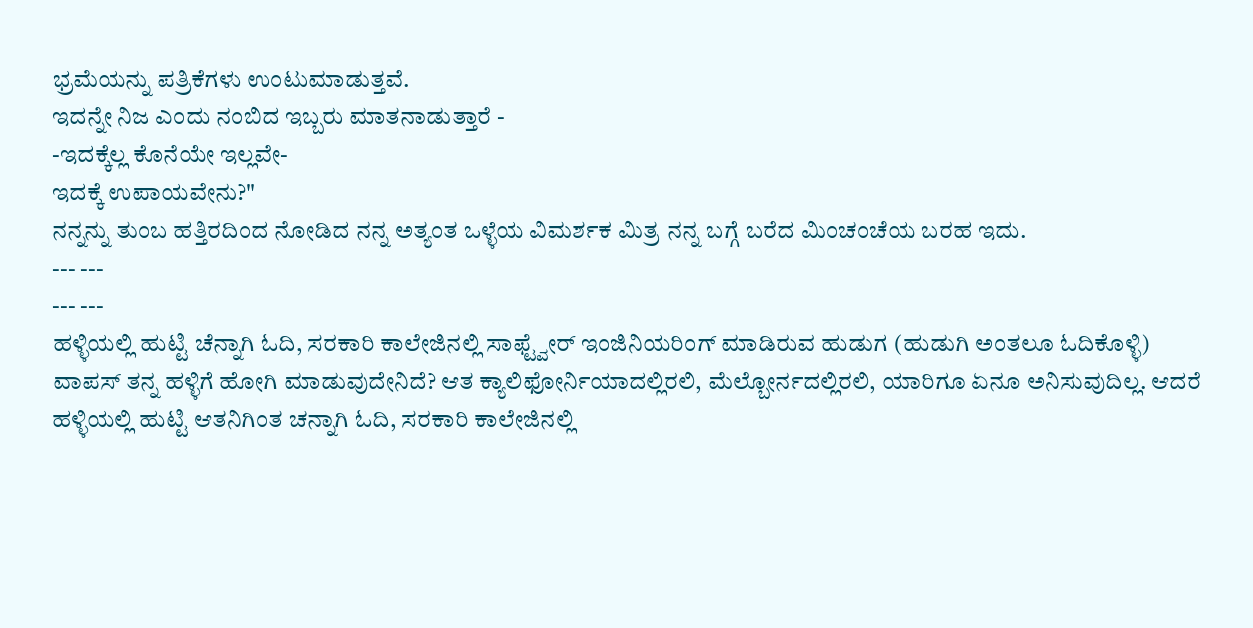ಭ್ರಮೆಯನ್ನು ಪತ್ರಿಕೆಗಳು ಉಂಟುಮಾಡುತ್ತವೆ.
ಇದನ್ನೇ ನಿಜ ಎಂದು ನಂಬಿದ ಇಬ್ಬರು ಮಾತನಾಡುತ್ತಾರೆ -
-ಇದಕ್ಕೆಲ್ಲ ಕೊನೆಯೇ ಇಲ್ಲವೇ-
ಇದಕ್ಕೆ ಉಪಾಯವೇನು?"
ನನ್ನನ್ನು ತುಂಬ ಹತ್ತಿರದಿಂದ ನೋಡಿದ ನನ್ನ ಅತ್ಯಂತ ಒಳ್ಳೆಯ ವಿಮರ್ಶಕ ಮಿತ್ರ ನನ್ನ ಬಗ್ಗೆ ಬರೆದ ಮಿಂಚಂಚೆಯ ಬರಹ ಇದು.
--- ---
--- ---
ಹಳ್ಳಿಯಲ್ಲಿ ಹುಟ್ಟಿ ಚೆನ್ನಾಗಿ ಓದಿ, ಸರಕಾರಿ ಕಾಲೇಜಿನಲ್ಲಿ ಸಾಫ್ಟ್ವೇರ್ ಇಂಜಿನಿಯರಿಂಗ್ ಮಾಡಿರುವ ಹುಡುಗ (ಹುಡುಗಿ ಅಂತಲೂ ಓದಿಕೊಳ್ಳಿ) ವಾಪಸ್ ತನ್ನ ಹಳ್ಳಿಗೆ ಹೋಗಿ ಮಾಡುವುದೇನಿದೆ? ಆತ ಕ್ಯಾಲಿಫೋರ್ನಿಯಾದಲ್ಲಿರಲಿ, ಮೆಲ್ಬೋರ್ನದಲ್ಲಿರಲಿ, ಯಾರಿಗೂ ಏನೂ ಅನಿಸುವುದಿಲ್ಲ. ಆದರೆ ಹಳ್ಳಿಯಲ್ಲಿ ಹುಟ್ಟಿ ಆತನಿಗಿಂತ ಚನ್ನಾಗಿ ಓದಿ, ಸರಕಾರಿ ಕಾಲೇಜಿನಲ್ಲಿ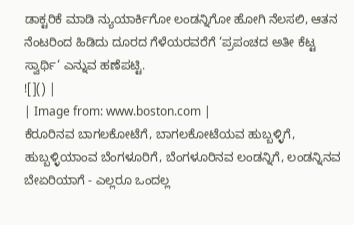ಡಾಕ್ಟರಿಕೆ ಮಾಡಿ ನ್ಯುಯಾರ್ಕಿಗೋ ಲಂಡನ್ನಿಗೋ ಹೋಗಿ ನೆಲಸಲಿ, ಆತನ ನೆಂಟರಿಂದ ಹಿಡಿದು ದೂರದ ಗೆಳೆಯರವರೆಗೆ ‘ಪ್ರಪಂಚದ ಅತೀ ಕೆಟ್ಟ ಸ್ವಾರ್ಥಿ‘ ಎನ್ನುವ ಹಣೆಪಟ್ಟಿ.
![]() |
| Image from: www.boston.com |
ಕೆರೂರಿನವ ಬಾಗಲಕೋಟೆಗೆ, ಬಾಗಲಕೋಟೆಯವ ಹುಬ್ಬಳ್ಳಿಗೆ, ಹುಬ್ಬಳ್ಳಿಯಾಂವ ಬೆಂಗಳೂರಿಗೆ, ಬೆಂಗಳೂರಿನವ ಲಂಡನ್ನಿಗೆ, ಲಂಡನ್ನಿನವ ಬೇಏರಿಯಾಗೆ - ಎಲ್ಲರೂ ಒಂದಲ್ಲ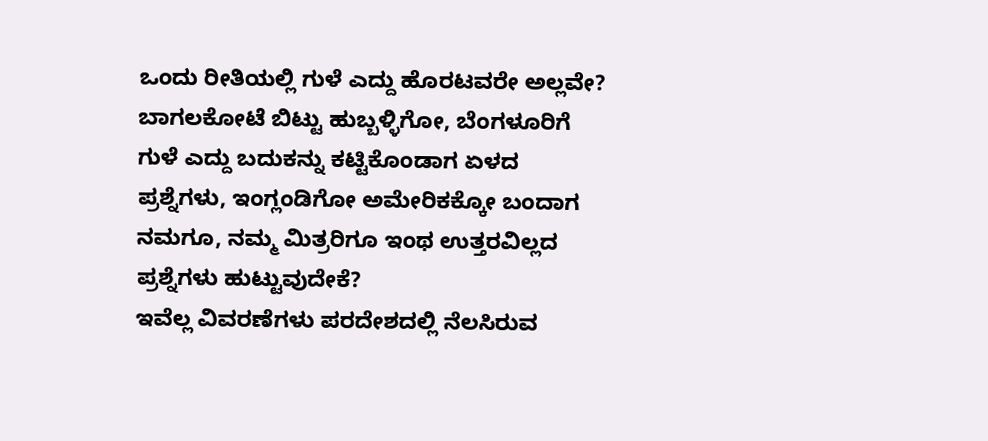ಒಂದು ರೀತಿಯಲ್ಲಿ ಗುಳೆ ಎದ್ದು ಹೊರಟವರೇ ಅಲ್ಲವೇ? ಬಾಗಲಕೋಟೆ ಬಿಟ್ಟು ಹುಬ್ಬಳ್ಳಿಗೋ, ಬೆಂಗಳೂರಿಗೆ ಗುಳೆ ಎದ್ದು ಬದುಕನ್ನು ಕಟ್ಟಿಕೊಂಡಾಗ ಏಳದ ಪ್ರಶ್ನೆಗಳು, ಇಂಗ್ಲಂಡಿಗೋ ಅಮೇರಿಕಕ್ಕೋ ಬಂದಾಗ ನಮಗೂ, ನಮ್ಮ ಮಿತ್ರರಿಗೂ ಇಂಥ ಉತ್ತರವಿಲ್ಲದ ಪ್ರಶ್ನೆಗಳು ಹುಟ್ಟುವುದೇಕೆ?
ಇವೆಲ್ಲ ವಿವರಣೆಗಳು ಪರದೇಶದಲ್ಲಿ ನೆಲಸಿರುವ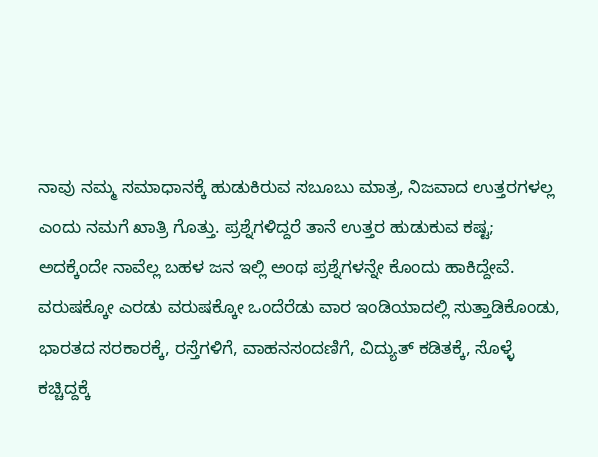ನಾವು ನಮ್ಮ ಸಮಾಧಾನಕ್ಕೆ ಹುಡುಕಿರುವ ಸಬೂಬು ಮಾತ್ರ, ನಿಜವಾದ ಉತ್ತರಗಳಲ್ಲ ಎಂದು ನಮಗೆ ಖಾತ್ರಿ ಗೊತ್ತು. ಪ್ರಶ್ನೆಗಳಿದ್ದರೆ ತಾನೆ ಉತ್ತರ ಹುಡುಕುವ ಕಷ್ಟ; ಅದಕ್ಕೆಂದೇ ನಾವೆಲ್ಲ ಬಹಳ ಜನ ಇಲ್ಲಿ ಅಂಥ ಪ್ರಶ್ನೆಗಳನ್ನೇ ಕೊಂದು ಹಾಕಿದ್ದೇವೆ.
ವರುಷಕ್ಕೋ ಎರಡು ವರುಷಕ್ಕೋ ಒಂದೆರೆಡು ವಾರ ಇಂಡಿಯಾದಲ್ಲಿ ಸುತ್ತಾಡಿಕೊಂಡು, ಭಾರತದ ಸರಕಾರಕ್ಕೆ, ರಸ್ತೆಗಳಿಗೆ, ವಾಹನಸಂದಣಿಗೆ, ವಿದ್ಯುತ್ ಕಡಿತಕ್ಕೆ, ಸೊಳ್ಳೆ ಕಚ್ಚಿದ್ದಕ್ಕೆ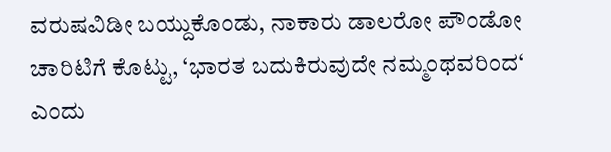ವರುಷವಿಡೀ ಬಯ್ದುಕೊಂಡು, ನಾಕಾರು ಡಾಲರೋ ಪೌಂಡೋ ಚಾರಿಟಿಗೆ ಕೊಟ್ಟು, ‘ಭಾರತ ಬದುಕಿರುವುದೇ ನಮ್ಮಂಥವರಿಂದ‘ ಎಂದು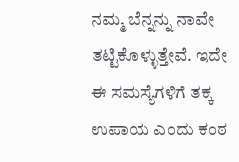ನಮ್ಮ ಬೆನ್ನನ್ನು ನಾವೇ ತಟ್ಟಿಕೊಳ್ಳುತ್ತೇವೆ. ಇದೇ ಈ ಸಮಸ್ಯೆಗಳಿಗೆ ತಕ್ಕ ಉಪಾಯ ಎಂದು ಕಂಠ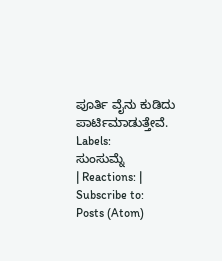ಪೂರ್ತಿ ವೈನು ಕುಡಿದು ಪಾರ್ಟಿಮಾಡುತ್ತೇವೆ.
Labels:
ಸುಂಸುಮ್ನೆ
| Reactions: |
Subscribe to:
Posts (Atom)